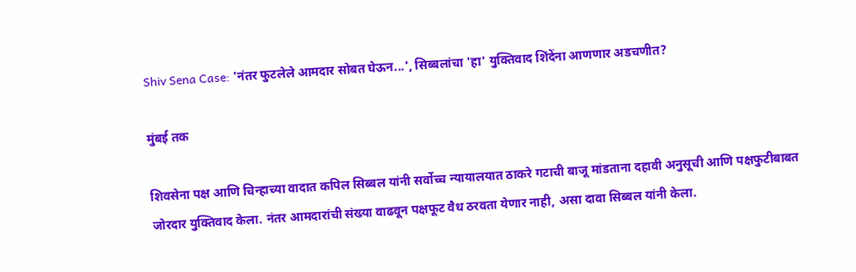Shiv Sena Case: 'नंतर फुटलेले आमदार सोबत घेऊन...', सिब्बलांचा 'हा' युक्तिवाद शिंदेंना आणणार अडचणीत?

मुंबई तक

शिवसेना पक्ष आणि चिन्हाच्या वादात कपिल सिब्बल यांनी सर्वोच्च न्यायालयात ठाकरे गटाची बाजू मांडताना दहावी अनुसूची आणि पक्षफुटीबाबत जोरदार युक्तिवाद केला. नंतर आमदारांची संख्या वाढवून पक्षफूट वैध ठरवता येणार नाही, असा दावा सिब्बल यांनी केला.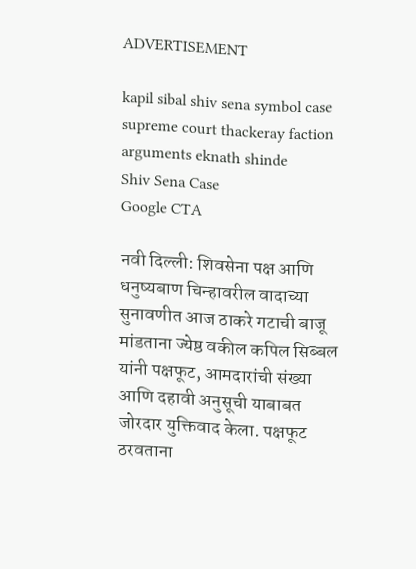ADVERTISEMENT

kapil sibal shiv sena symbol case supreme court thackeray faction arguments eknath shinde
Shiv Sena Case
Google CTA

नवी दिल्ली: शिवसेना पक्ष आणि धनुष्यबाण चिन्हावरील वादाच्या सुनावणीत आज ठाकरे गटाची बाजू मांडताना ज्येष्ठ वकील कपिल सिब्बल यांनी पक्षफूट, आमदारांची संख्या आणि दहावी अनुसूची याबाबत जोरदार युक्तिवाद केला. पक्षफूट ठरवताना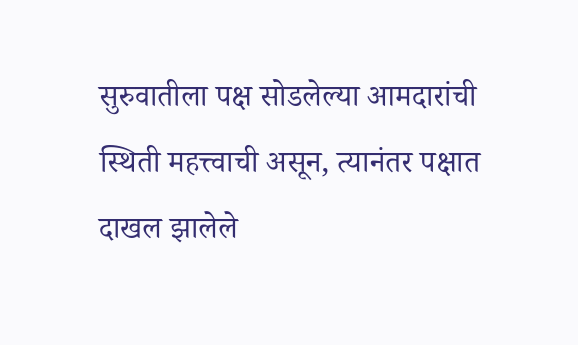सुरुवातीला पक्ष सोडलेल्या आमदारांची स्थिती महत्त्वाची असून, त्यानंतर पक्षात दाखल झालेले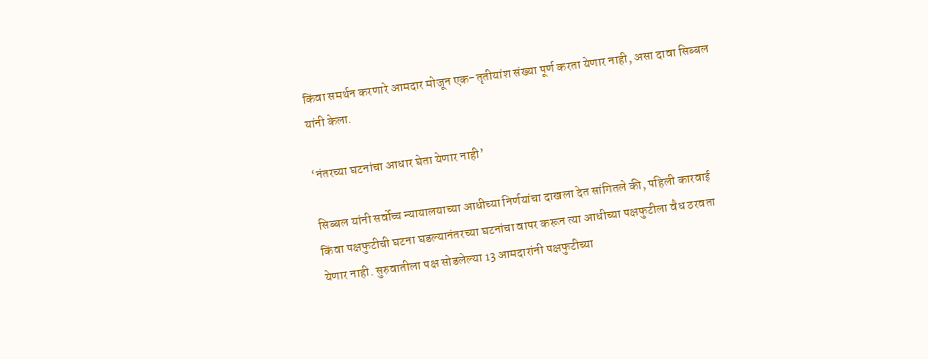किंवा समर्थन करणारे आमदार मोजून एक-तृतीयांश संख्या पूर्ण करता येणार नाही, असा दावा सिब्बल यांनी केला.

‘नंतरच्या घटनांचा आधार घेता येणार नाही’

सिब्बल यांनी सर्वोच्च न्यायालयाच्या आधीच्या निर्णयांचा दाखला देत सांगितले की, पहिली कारवाई किंवा पक्षफुटीची घटना घडल्यानंतरच्या घटनांचा वापर करून त्या आधीच्या पक्षफुटीला वैध ठरवता येणार नाही. सुरुवातीला पक्ष सोडलेल्या 13 आमदारांनी पक्षफुटीच्या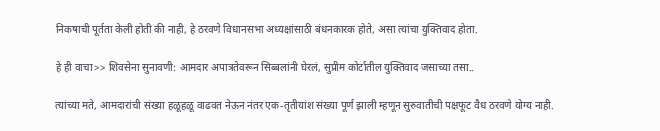निकषाची पूर्तता केली होती की नाही, हे ठरवणे विधानसभा अध्यक्षांसाठी बंधनकारक होते, असा त्यांचा युक्तिवाद होता.

हे ही वाचा>> शिवसेना सुनावणी: आमदार अपात्रतेवरून सिब्बलांनी घेरलं, सुप्रीम कोर्टातील युक्तिवाद जसाच्या तसा..

त्यांच्या मते, आमदारांची संख्या हळूहळू वाढवत नेऊन नंतर एक-तृतीयांश संख्या पूर्ण झाली म्हणून सुरुवातीची पक्षफूट वैध ठरवणे योग्य नाही.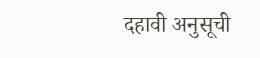दहावी अनुसूची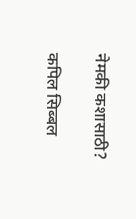नेमकी कशासाठी?

कपिल सिब्बल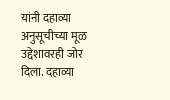यांनी दहाव्या अनुसूचीच्या मूळ उद्देशावरही जोर दिला. दहाव्या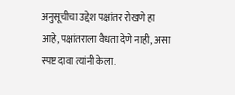अनुसूचीचा उद्देश पक्षांतर रोखणे हा आहे, पक्षांतराला वैधता देणे नाही, असा स्पष्ट दावा त्यांनी केला.